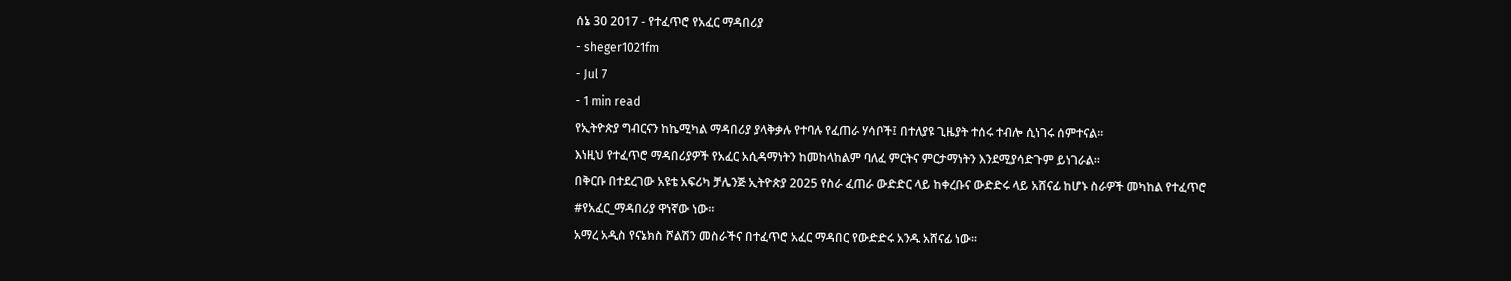ሰኔ 30 2017 - የተፈጥሮ የአፈር ማዳበሪያ
- sheger1021fm
- Jul 7
- 1 min read
የኢትዮጵያ ግብርናን ከኬሚካል ማዳበሪያ ያላቅቃሉ የተባሉ የፈጠራ ሃሳቦች፤ በተለያዩ ጊዜያት ተሰሩ ተብሎ ሲነገሩ ሰምተናል፡፡
እነዚህ የተፈጥሮ ማዳበሪያዎች የአፈር አሲዳማነትን ከመከላከልም ባለፈ ምርትና ምርታማነትን እንደሚያሳድጉም ይነገራል፡፡
በቅርቡ በተደረገው አዩቴ አፍሪካ ቻሌንጅ ኢትዮጵያ 2025 የስራ ፈጠራ ውድድር ላይ ከቀረቡና ውድድሩ ላይ አሸናፊ ከሆኑ ስራዎች መካከል የተፈጥሮ #የአፈር_ማዳበሪያ ዋነኛው ነው፡፡
አማረ አዲስ የናኔክስ ሾልሽን መስራችና በተፈጥሮ አፈር ማዳበር የውድድሩ አንዱ አሸናፊ ነው፡፡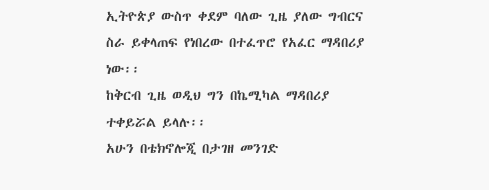ኢትዮጵያ ውስጥ ቀደም ባለው ጊዜ ያለው ግብርና ስራ ይቀላጠፍ የነበረው በተፈጥሮ የአፈር ማዳበሪያ ነው፡፡
ከቅርብ ጊዜ ወዲህ ግን በኬሚካል ማዳበሪያ ተቀይሯል ይላሉ፡፡
አሁን በቴክኖሎጂ በታገዘ መንገድ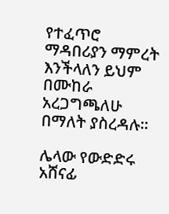የተፈጥሮ ማዳበሪያን ማምረት እንችላለን ይህም በሙከራ አረጋግጫለሁ በማለት ያስረዳሉ፡፡

ሌላው የውድድሩ አሸናፊ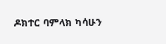ዶክተር ባምላክ ካሳሁን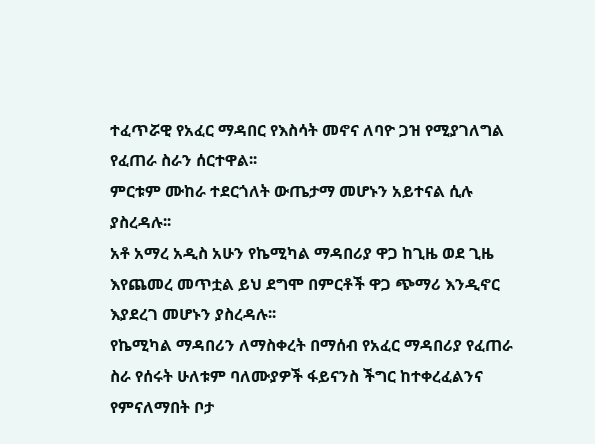ተፈጥሯዊ የአፈር ማዳበር የእስሳት መኖና ለባዮ ጋዝ የሚያገለግል የፈጠራ ስራን ሰርተዋል፡፡
ምርቱም ሙከራ ተደርጎለት ውጤታማ መሆኑን አይተናል ሲሉ ያስረዳሉ፡፡
አቶ አማረ አዲስ አሁን የኬሚካል ማዳበሪያ ዋጋ ከጊዜ ወደ ጊዜ እየጨመረ መጥቷል ይህ ደግሞ በምርቶች ዋጋ ጭማሪ እንዲኖር እያደረገ መሆኑን ያስረዳሉ፡፡
የኬሚካል ማዳበሪን ለማስቀረት በማሰብ የአፈር ማዳበሪያ የፈጠራ ስራ የሰሩት ሁለቱም ባለሙያዎች ፋይናንስ ችግር ከተቀረፈልንና የምናለማበት ቦታ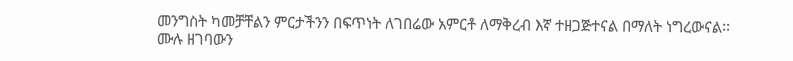መንግስት ካመቻቸልን ምርታችንን በፍጥነት ለገበሬው አምርቶ ለማቅረብ እኛ ተዘጋጅተናል በማለት ነግረውናል፡፡
ሙሉ ዘገባውን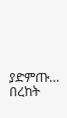ያድምጡ…
በረከት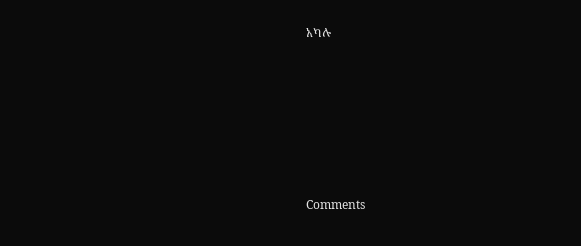አካሉ











Comments